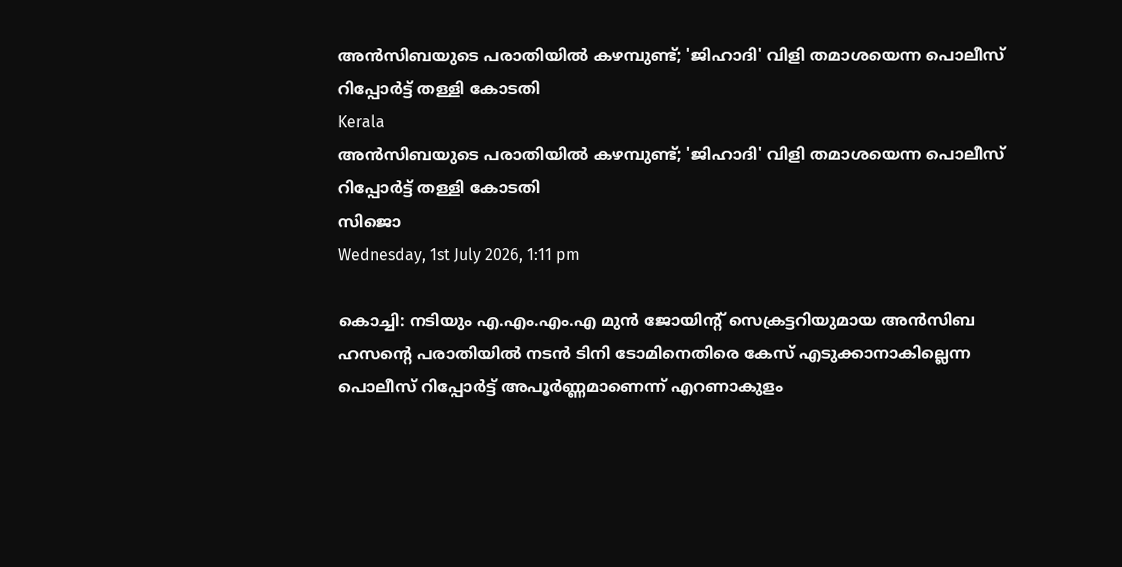അന്‍സിബയുടെ പരാതിയില്‍ കഴമ്പുണ്ട്; 'ജിഹാദി' വിളി തമാശയെന്ന പൊലീസ് റിപ്പോര്‍ട്ട് തള്ളി കോടതി
Kerala
അന്‍സിബയുടെ പരാതിയില്‍ കഴമ്പുണ്ട്; 'ജിഹാദി' വിളി തമാശയെന്ന പൊലീസ് റിപ്പോര്‍ട്ട് തള്ളി കോടതി
സിജൊ
Wednesday, 1st July 2026, 1:11 pm

കൊച്ചി: നടിയും എ.എം.എം.എ മുന്‍ ജോയിന്റ് സെക്രട്ടറിയുമായ അന്‍സിബ ഹസന്റെ പരാതിയില്‍ നടന്‍ ടിനി ടോമിനെതിരെ കേസ് എടുക്കാനാകില്ലെന്ന പൊലീസ് റിപ്പോര്‍ട്ട് അപൂര്‍ണ്ണമാണെന്ന് എറണാകുളം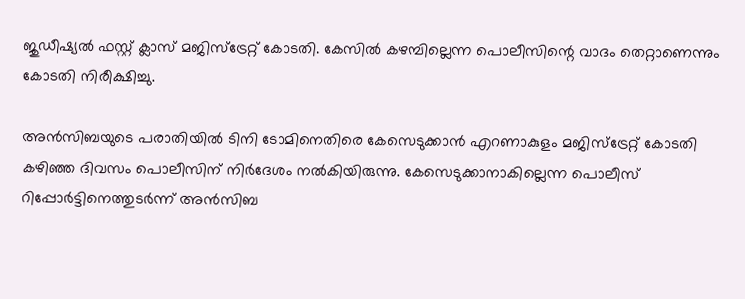ജുഡീഷ്യല്‍ ഫസ്റ്റ് ക്ലാസ് മജിസ്ട്രേറ്റ് കോടതി. കേസില്‍ കഴമ്പില്ലെന്ന പൊലീസിന്റെ വാദം തെറ്റാണെന്നും കോടതി നിരീക്ഷിച്ചു.

അന്‍സിബയുടെ പരാതിയില്‍ ടിനി ടോമിനെതിരെ കേസെടുക്കാന്‍ എറണാകുളം മജിസ്ട്രേറ്റ് കോടതി കഴിഞ്ഞ ദിവസം പൊലീസിന് നിര്‍ദേശം നല്‍കിയിരുന്നു. കേസെടുക്കാനാകില്ലെന്ന പൊലീസ് റിപ്പോര്‍ട്ടിനെത്തുടര്‍ന്ന് അന്‍സിബ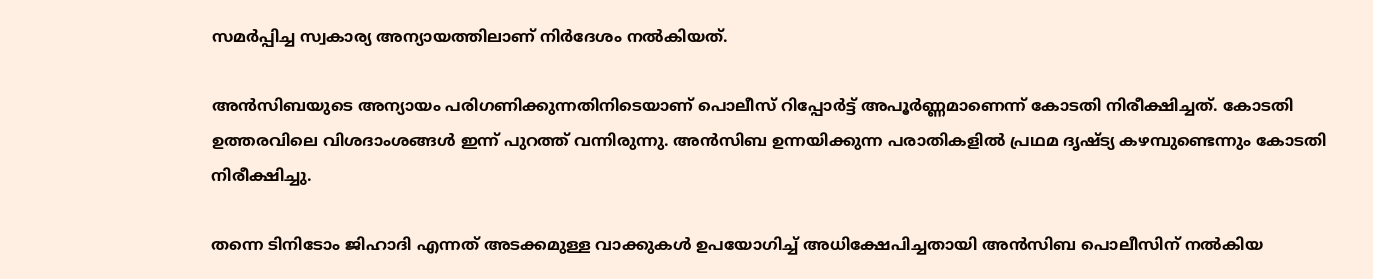സമര്‍പ്പിച്ച സ്വകാര്യ അന്യായത്തിലാണ് നിര്‍ദേശം നല്‍കിയത്.

അന്‍സിബയുടെ അന്യായം പരിഗണിക്കുന്നതിനിടെയാണ് പൊലീസ് റിപ്പോര്‍ട്ട് അപൂര്‍ണ്ണമാണെന്ന് കോടതി നിരീക്ഷിച്ചത്. കോടതി ഉത്തരവിലെ വിശദാംശങ്ങള്‍ ഇന്ന് പുറത്ത് വന്നിരുന്നു. അന്‍സിബ ഉന്നയിക്കുന്ന പരാതികളില്‍ പ്രഥമ ദൃഷ്ട്യ കഴമ്പുണ്ടെന്നും കോടതി നിരീക്ഷിച്ചു.

തന്നെ ടിനിടോം ജിഹാദി എന്നത് അടക്കമുള്ള വാക്കുകള്‍ ഉപയോഗിച്ച് അധിക്ഷേപിച്ചതായി അന്‍സിബ പൊലീസിന് നല്‍കിയ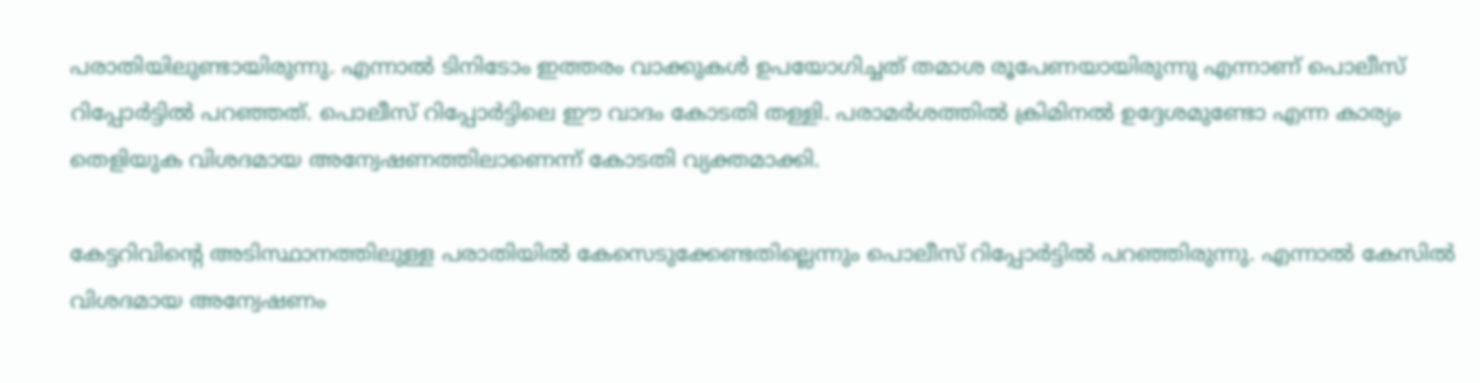പരാതിയിലുണ്ടായിരുന്നു. എന്നാല്‍ ടിനിടോം ഇത്തരം വാക്കുകള്‍ ഉപയോഗിച്ചത് തമാശ രൂപേണയായിരുന്നു എന്നാണ് പൊലീസ് റിപ്പോര്‍ട്ടില്‍ പറഞ്ഞത്. പൊലീസ് റിപ്പോര്‍ട്ടിലെ ഈ വാദം കോടതി തള്ളി. പരാമര്‍ശത്തില്‍ ക്രിമിനല്‍ ഉദ്ദേശമുണ്ടോ എന്ന കാര്യം തെളിയുക വിശദമായ അന്വേഷണത്തിലാണെന്ന് കോടതി വ്യക്തമാക്കി.

കേട്ടറിവിന്റെ അടിസ്ഥാനത്തിലുള്ള പരാതിയില്‍ കേസെടുക്കേണ്ടതില്ലെന്നും പൊലീസ് റിപ്പോര്‍ട്ടില്‍ പറഞ്ഞിരുന്നു. എന്നാല്‍ കേസില്‍ വിശദമായ അന്വേഷണം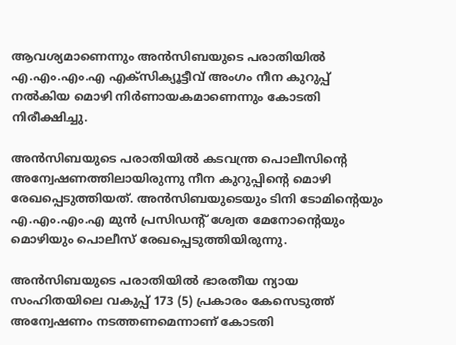ആവശ്യമാണെന്നും അന്‍സിബയുടെ പരാതിയില്‍ എ.എം.എം.എ എക്‌സിക്യൂട്ടീവ് അംഗം നീന കുറുപ്പ് നല്‍കിയ മൊഴി നിര്‍ണായകമാണെന്നും കോടതി നിരീക്ഷിച്ചു.

അന്‍സിബയുടെ പരാതിയില്‍ കടവന്ത്ര പൊലീസിന്റെ അന്വേഷണത്തിലായിരുന്നു നീന കുറുപ്പിന്റെ മൊഴി രേഖപ്പെടുത്തിയത്. അന്‍സിബയുടെയും ടിനി ടോമിന്റെയും  എ.എം.എം.എ മുന്‍ പ്രസിഡന്റ് ശ്വേത മേനോന്റെയും മൊഴിയും പൊലീസ് രേഖപ്പെടുത്തിയിരുന്നു.

അന്‍സിബയുടെ പരാതിയില്‍ ഭാരതീയ ന്യായ സംഹിതയിലെ വകുപ്പ് 173 (5) പ്രകാരം കേസെടുത്ത് അന്വേഷണം നടത്തണമെന്നാണ് കോടതി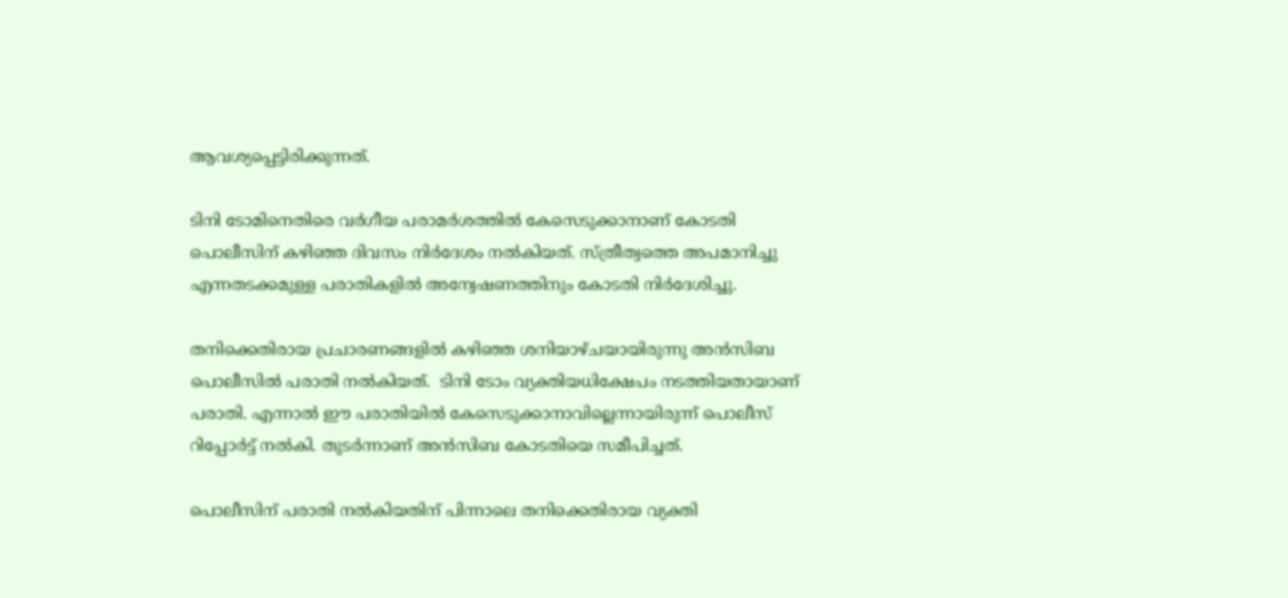ആവശ്യപ്പെട്ടിരിക്കുന്നത്.

ടിനി ടോമിനെതിരെ വര്‍ഗീയ പരാമര്‍ശത്തില്‍ കേസെടുക്കാനാണ് കോടതി പൊലീസിന് കഴിഞ്ഞ ദിവസം നിര്‍ദേശം നല്‍കിയത്. സ്ത്രീത്വത്തെ അപമാനിച്ചു എന്നതടക്കമുള്ള പരാതികളില്‍ അന്വേഷണത്തിനും കോടതി നിര്‍ദേശിച്ചു.

തനിക്കെതിരായ പ്രചാരണങ്ങളില്‍ കഴിഞ്ഞ ശനിയാഴ്ചയായിരുന്നു അന്‍സിബ പൊലീസില്‍ പരാതി നല്‍കിയത്‌.  ടിനി ടോം വ്യക്തിയധിക്ഷേപം നടത്തിയതായാണ്‌ പരാതി. എന്നാല്‍ ഈ പരാതിയില്‍ കേസെടുക്കാനാവില്ലെന്നായിരുന്ന് പൊലീസ് റിപ്പോര്‍ട്ട് നല്‍കി. തുടര്‍ന്നാണ് അന്‍സിബ കോടതിയെ സമീപിച്ചത്.

പൊലീസിന് പരാതി നല്‍കിയതിന് പിന്നാലെ തനിക്കെതിരായ വ്യക്തി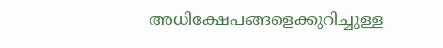അധിക്ഷേപങ്ങളെക്കുറിച്ചുള്ള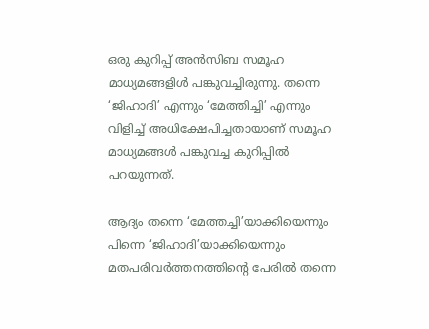ഒരു കുറിപ്പ് അന്‍സിബ സമൂഹ മാധ്യമങ്ങളിള്‍ പങ്കുവച്ചിരുന്നു. തന്നെ ‘ജിഹാദി’ എന്നും ‘മേത്തിച്ചി’ എന്നും വിളിച്ച് അധിക്ഷേപിച്ചതായാണ് സമൂഹ മാധ്യമങ്ങള്‍ പങ്കുവച്ച കുറിപ്പില്‍ പറയുന്നത്.

ആദ്യം തന്നെ ‘മേത്തച്ചി’യാക്കിയെന്നും പിന്നെ ‘ജിഹാദി’യാക്കിയെന്നും മതപരിവര്‍ത്തനത്തിന്റെ പേരില്‍ തന്നെ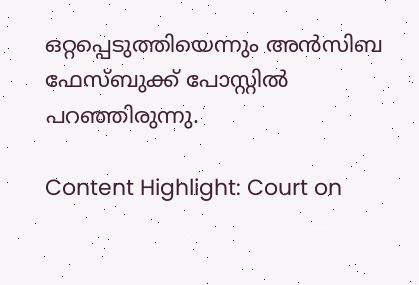ഒറ്റപ്പെടുത്തിയെന്നും അന്‍സിബ ഫേസ്ബുക്ക് പോസ്റ്റില്‍ പറഞ്ഞിരുന്നു.

Content Highlight: Court on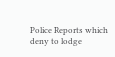Police Reports which deny to lodge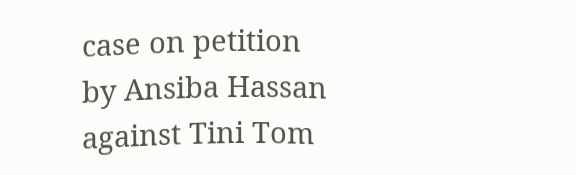case on petition by Ansiba Hassan against Tini Tom